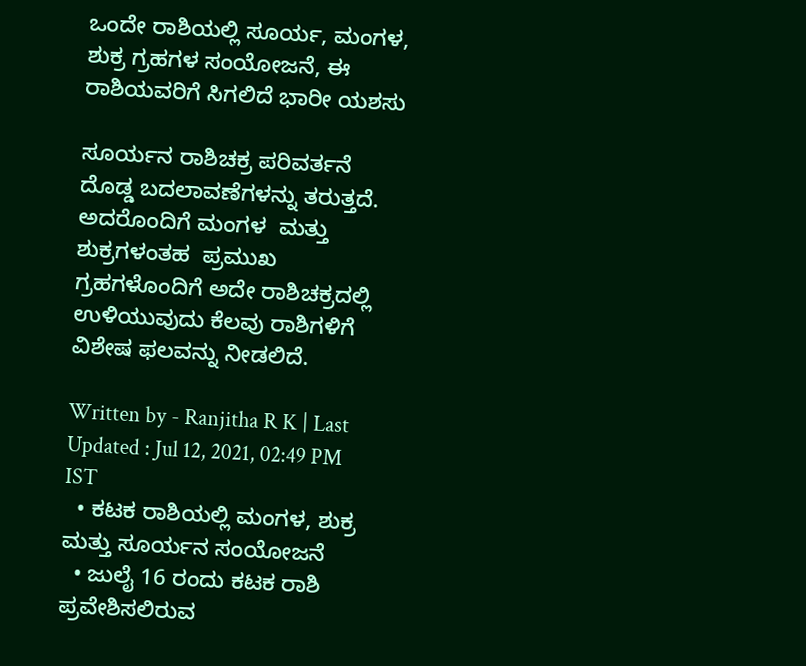ಒಂದೇ ರಾಶಿಯಲ್ಲಿ ಸೂರ್ಯ, ಮಂಗಳ, ಶುಕ್ರ ಗ್ರಹಗಳ ಸಂಯೋಜನೆ, ಈ ರಾಶಿಯವರಿಗೆ ಸಿಗಲಿದೆ ಭಾರೀ ಯಶಸು

ಸೂರ್ಯನ ರಾಶಿಚಕ್ರ ಪರಿವರ್ತನೆ ದೊಡ್ಡ ಬದಲಾವಣೆಗಳನ್ನು ತರುತ್ತದೆ. ಅದರೊಂದಿಗೆ ಮಂಗಳ  ಮತ್ತು ಶುಕ್ರಗಳಂತಹ  ಪ್ರಮುಖ ಗ್ರಹಗಳೊಂದಿಗೆ ಅದೇ ರಾಶಿಚಕ್ರದಲ್ಲಿ ಉಳಿಯುವುದು ಕೆಲವು ರಾಶಿಗಳಿಗೆ ವಿಶೇಷ ಫಲವನ್ನು ನೀಡಲಿದೆ.

Written by - Ranjitha R K | Last Updated : Jul 12, 2021, 02:49 PM IST
  • ಕಟಕ ರಾಶಿಯಲ್ಲಿ ಮಂಗಳ, ಶುಕ್ರ ಮತ್ತು ಸೂರ್ಯನ ಸಂಯೋಜನೆ
  • ಜುಲೈ 16 ರಂದು ಕಟಕ ರಾಶಿ ಪ್ರವೇಶಿಸಲಿರುವ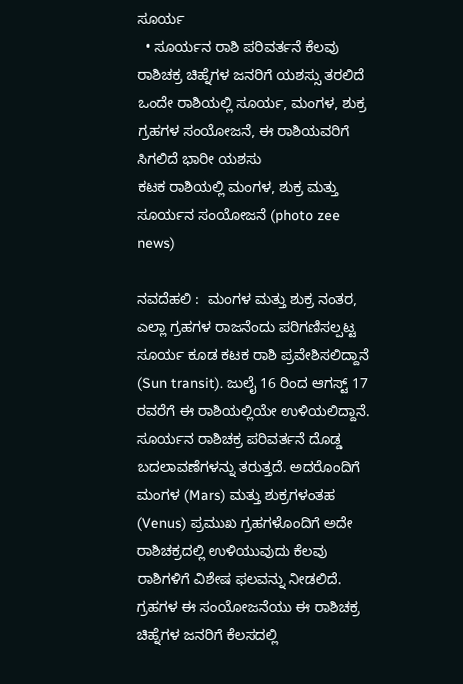ಸೂರ್ಯ
  • ಸೂರ್ಯನ ರಾಶಿ ಪರಿವರ್ತನೆ ಕೆಲವು ರಾಶಿಚಕ್ರ ಚಿಹ್ನೆಗಳ ಜನರಿಗೆ ಯಶಸ್ಸು ತರಲಿದೆ
ಒಂದೇ ರಾಶಿಯಲ್ಲಿ ಸೂರ್ಯ, ಮಂಗಳ, ಶುಕ್ರ ಗ್ರಹಗಳ ಸಂಯೋಜನೆ, ಈ ರಾಶಿಯವರಿಗೆ ಸಿಗಲಿದೆ ಭಾರೀ ಯಶಸು
ಕಟಕ ರಾಶಿಯಲ್ಲಿ ಮಂಗಳ, ಶುಕ್ರ ಮತ್ತು ಸೂರ್ಯನ ಸಂಯೋಜನೆ (photo zee news)

ನವದೆಹಲಿ :  ಮಂಗಳ ಮತ್ತು ಶುಕ್ರ ನಂತರ, ಎಲ್ಲಾ ಗ್ರಹಗಳ ರಾಜನೆಂದು ಪರಿಗಣಿಸಲ್ಪಟ್ಟ ಸೂರ್ಯ ಕೂಡ ಕಟಕ ರಾಶಿ ಪ್ರವೇಶಿಸಲಿದ್ದಾನೆ (Sun transit). ಜುಲೈ 16 ರಿಂದ ಆಗಸ್ಟ್ 17 ರವರೆಗೆ ಈ ರಾಶಿಯಲ್ಲಿಯೇ ಉಳಿಯಲಿದ್ದಾನೆ. ಸೂರ್ಯನ ರಾಶಿಚಕ್ರ ಪರಿವರ್ತನೆ ದೊಡ್ಡ ಬದಲಾವಣೆಗಳನ್ನು ತರುತ್ತದೆ. ಅದರೊಂದಿಗೆ ಮಂಗಳ (Mars) ಮತ್ತು ಶುಕ್ರಗಳಂತಹ (Venus) ಪ್ರಮುಖ ಗ್ರಹಗಳೊಂದಿಗೆ ಅದೇ ರಾಶಿಚಕ್ರದಲ್ಲಿ ಉಳಿಯುವುದು ಕೆಲವು ರಾಶಿಗಳಿಗೆ ವಿಶೇಷ ಫಲವನ್ನು ನೀಡಲಿದೆ.  ಗ್ರಹಗಳ ಈ ಸಂಯೋಜನೆಯು ಈ ರಾಶಿಚಕ್ರ ಚಿಹ್ನೆಗಳ ಜನರಿಗೆ ಕೆಲಸದಲ್ಲಿ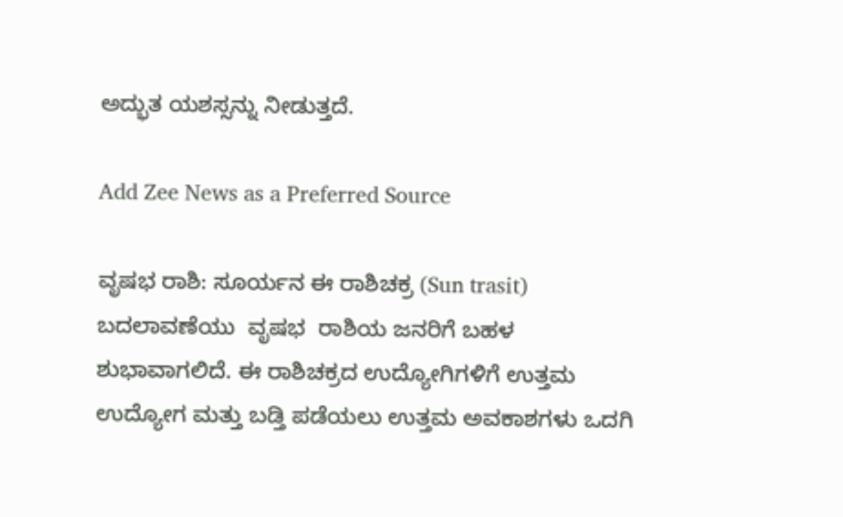ಅದ್ಭುತ ಯಶಸ್ಸನ್ನು ನೀಡುತ್ತದೆ.

Add Zee News as a Preferred Source

ವೃಷಭ ರಾಶಿ: ಸೂರ್ಯನ ಈ ರಾಶಿಚಕ್ರ (Sun trasit) ಬದಲಾವಣೆಯು  ವೃಷಭ  ರಾಶಿಯ ಜನರಿಗೆ ಬಹಳ ಶುಭಾವಾಗಲಿದೆ. ಈ ರಾಶಿಚಕ್ರದ ಉದ್ಯೋಗಿಗಳಿಗೆ ಉತ್ತಮ ಉದ್ಯೋಗ ಮತ್ತು ಬಡ್ತಿ ಪಡೆಯಲು ಉತ್ತಮ ಅವಕಾಶಗಳು ಒದಗಿ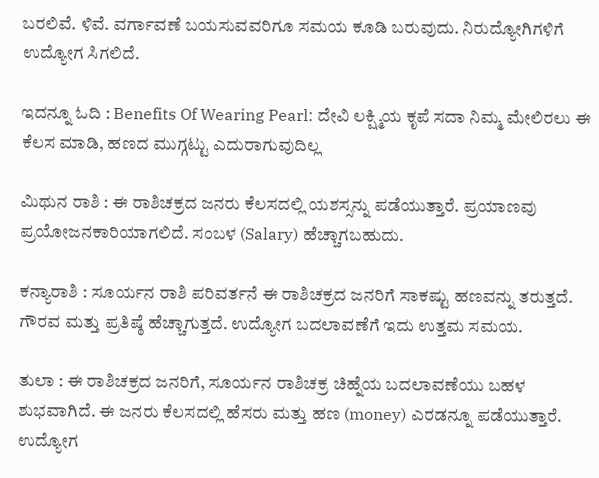ಬರಲಿವೆ. ಳಿವೆ. ವರ್ಗಾವಣೆ ಬಯಸುವವರಿಗೂ ಸಮಯ ಕೂಡಿ ಬರುವುದು. ನಿರುದ್ಯೋಗಿಗಳಿಗೆ ಉದ್ಯೋಗ ಸಿಗಲಿದೆ.

ಇದನ್ನೂ ಓದಿ : Benefits Of Wearing Pearl: ದೇವಿ ಲಕ್ಷ್ಮಿಯ ಕೃಪೆ ಸದಾ ನಿಮ್ಮ ಮೇಲಿರಲು ಈ ಕೆಲಸ ಮಾಡಿ, ಹಣದ ಮುಗ್ಗಟ್ಟು ಎದುರಾಗುವುದಿಲ್ಲ

ಮಿಥುನ ರಾಶಿ : ಈ ರಾಶಿಚಕ್ರದ ಜನರು ಕೆಲಸದಲ್ಲಿ ಯಶಸ್ಸನ್ನು ಪಡೆಯುತ್ತಾರೆ. ಪ್ರಯಾಣವು ಪ್ರಯೋಜನಕಾರಿಯಾಗಲಿದೆ. ಸಂಬಳ (Salary) ಹೆಚ್ಚಾಗಬಹುದು.

ಕನ್ಯಾರಾಶಿ : ಸೂರ್ಯನ ರಾಶಿ ಪರಿವರ್ತನೆ ಈ ರಾಶಿಚಕ್ರದ ಜನರಿಗೆ ಸಾಕಷ್ಟು ಹಣವನ್ನು ತರುತ್ತದೆ.  ಗೌರವ ಮತ್ತು ಪ್ರತಿಷ್ಠೆ ಹೆಚ್ಚಾಗುತ್ತದೆ. ಉದ್ಯೋಗ ಬದಲಾವಣೆಗೆ ಇದು ಉತ್ತಮ ಸಮಯ.

ತುಲಾ : ಈ ರಾಶಿಚಕ್ರದ ಜನರಿಗೆ, ಸೂರ್ಯನ ರಾಶಿಚಕ್ರ ಚಿಹ್ನೆಯ ಬದಲಾವಣೆಯು ಬಹಳ ಶುಭವಾಗಿದೆ. ಈ ಜನರು ಕೆಲಸದಲ್ಲಿ ಹೆಸರು ಮತ್ತು ಹಣ (money) ಎರಡನ್ನೂ ಪಡೆಯುತ್ತಾರೆ. ಉದ್ಯೋಗ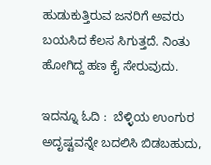ಹುಡುಕುತ್ತಿರುವ ಜನರಿಗೆ ಅವರು ಬಯಸಿದ ಕೆಲಸ ಸಿಗುತ್ತದೆ. ನಿಂತು ಹೋಗಿದ್ದ ಹಣ ಕೈ ಸೇರುವುದು.

ಇದನ್ನೂ ಓದಿ :  ಬೆಳ್ಳಿಯ ಉಂಗುರ ಅದೃಷ್ಟವನ್ನೇ ಬದಲಿಸಿ ಬಿಡಬಹುದು,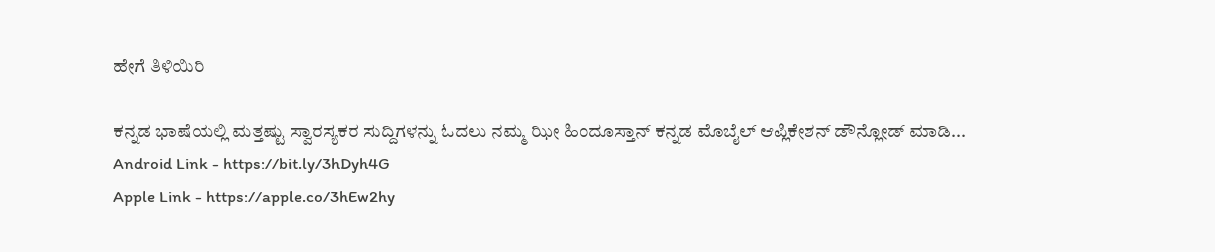ಹೇಗೆ ತಿಳಿಯಿರಿ

ಕನ್ನಡ ಭಾಷೆಯಲ್ಲಿ ಮತ್ತಷ್ಟು ಸ್ವಾರಸ್ಯಕರ ಸುದ್ದಿಗಳನ್ನು ಓದಲು ನಮ್ಮ ಝೀ ಹಿಂದೂಸ್ತಾನ್ ಕನ್ನಡ ಮೊಬೈಲ್ ಆಪ್ಲಿಕೇಶನ್ ಡೌನ್ಲೋಡ್ ಮಾಡಿ...
Android Link - https://bit.ly/3hDyh4G
Apple Link - https://apple.co/3hEw2hy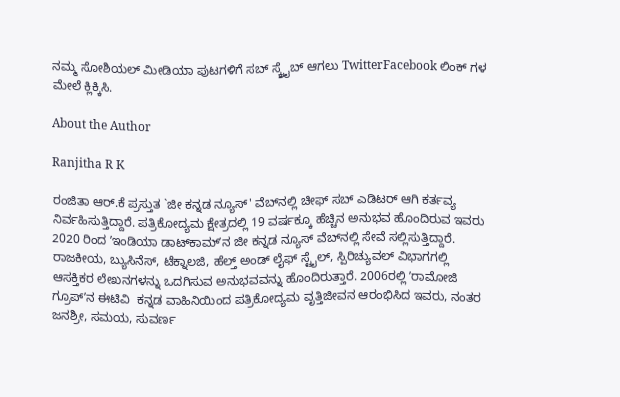ನಮ್ಮ ಸೋಶಿಯಲ್ ಮೀಡಿಯಾ ಪುಟಗಳಿಗೆ ಸಬ್ ಸ್ಕ್ರೈಬ್ ಆಗಲು TwitterFacebook ಲಿಂಕ್ ಗಳ ಮೇಲೆ ಕ್ಲಿಕ್ಕಿಸಿ.

About the Author

Ranjitha R K

ರಂಜಿತಾ ಆರ್.ಕೆ ಪ್ರಸ್ತುತ `ಜೀ ಕನ್ನಡ ನ್ಯೂಸ್‌' ವೆಬ್‌ನಲ್ಲಿ ಚೀಫ್ ಸಬ್ ಎಡಿಟರ್ ಆಗಿ ಕರ್ತವ್ಯ ನಿರ್ವಹಿಸುತ್ತಿದ್ದಾರೆ. ಪತ್ರಿಕೋದ್ಯಮ ಕ್ಷೇತ್ರದಲ್ಲಿ 19 ವರ್ಷಕ್ಕೂ ಹೆಚ್ಚಿನ ಅನುಭವ ಹೊಂದಿರುವ ಇವರು 2020 ರಿಂದ ʼಇಂಡಿಯಾ ಡಾಟ್‌ಕಾಮ್‌ʼನ ಜೀ ಕನ್ನಡ ನ್ಯೂಸ್‌ ವೆಬ್‌ನಲ್ಲಿ ಸೇವೆ ಸಲ್ಲಿಸುತ್ತಿದ್ದಾರೆ. ರಾಜಕೀಯ, ಬ್ಯುಸಿನೆಸ್, ಟೆಕ್ನಾಲಜಿ, ಹೆಲ್ತ್ ಅಂಡ್ ಲೈಫ್ ಸ್ಟೈಲ್, ಸ್ಪಿರಿಚ್ಯುವಲ್ ವಿಭಾಗಗಲ್ಲಿ ಆಸಕ್ತಿಕರ ಲೇಖನಗಳನ್ನು ಒದಗಿಸುವ ಅನುಭವವನ್ನು ಹೊಂದಿರುತ್ತಾರೆ. 2006ರಲ್ಲಿ ʼರಾಮೋಜಿ ಗ್ರೂಪ್‌ʼನ ಈಟಿವಿ  ಕನ್ನಡ ವಾಹಿನಿಯಿಂದ ಪತ್ರಿಕೋದ್ಯಮ ವೃತ್ತಿಜೀವನ ಆರಂಭಿಸಿದ ಇವರು, ನಂತರ ಜನಶ್ರೀ, ಸಮಯ, ಸುವರ್ಣ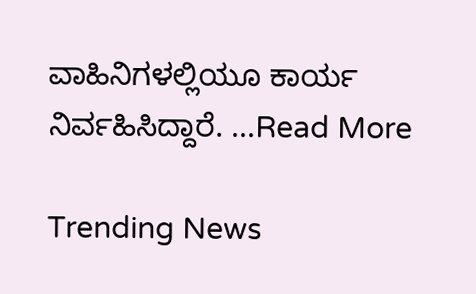ವಾಹಿನಿಗಳಲ್ಲಿಯೂ ಕಾರ್ಯ ನಿರ್ವಹಿಸಿದ್ದಾರೆ. ...Read More

Trending News